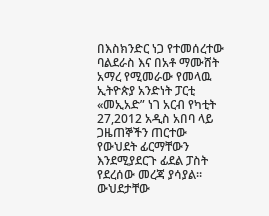በእስክንድር ነጋ የተመሰረተው ባልደራስ እና በአቶ ማሙሸት አማረ የሚመራው የመላዉ ኢትዮጵያ አንድነት ፓርቲ «መኢአድ” ነገ አርብ የካቲት 27,2012 አዲስ አበባ ላይ ጋዜጠኞችን ጠርተው የውህደት ፊርማቸውን እንደሚያደርጉ ፊደል ፓስት የደረሰው መረጃ ያሳያል።
ውህደታቸው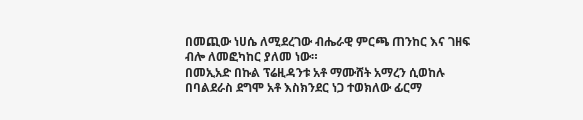በመጪው ነሀሴ ለሚደረገው ብሔራዊ ምርጫ ጠንከር እና ገዘፍ ብሎ ለመፎካከር ያለመ ነው።
በመኢአድ በኩል ፕሬዚዳንቱ አቶ ማሙሸት አማረን ሲወከሉ በባልደራስ ደግሞ አቶ እስክንደር ነጋ ተወክለው ፊርማ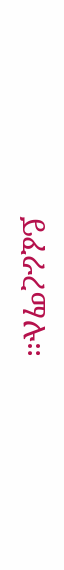ይፈራረማሉ።